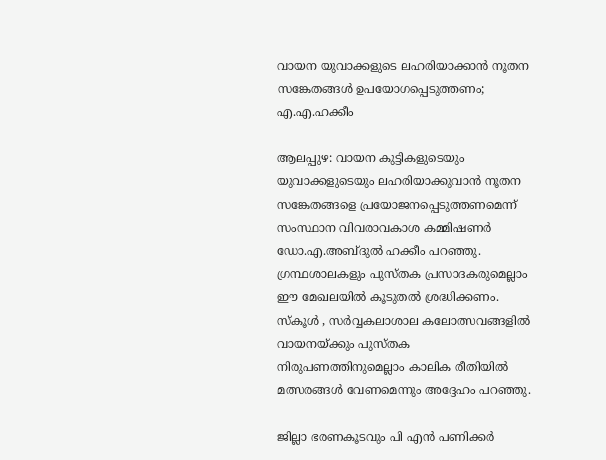വായന യുവാക്കളുടെ ലഹരിയാക്കാൻ നൂതന സങ്കേതങ്ങൾ ഉപയോഗപ്പെടുത്തണം; എ.എ.ഹക്കീം

ആലപ്പുഴ: വായന കുട്ടികളുടെയും യുവാക്കളുടെയും ലഹരിയാക്കുവാൻ നൂതന സങ്കേതങ്ങളെ പ്രയോജനപ്പെടുത്തണമെന്ന് സംസ്ഥാന വിവരാവകാശ കമ്മിഷണർ ഡോ.എ.അബ്ദുൽ ഹക്കീം പറഞ്ഞു. ഗ്രന്ഥശാലകളും പുസ്തക പ്രസാദകരുമെല്ലാം ഈ മേഖലയിൽ കൂടുതൽ ശ്രദ്ധിക്കണം. സ്കൂൾ , സർവ്വകലാശാല കലോത്സവങ്ങളിൽ വായനയ്ക്കും പുസ്തക നിരുപണത്തിനുമെല്ലാം കാലിക രീതിയിൽ മത്സരങ്ങൾ വേണമെന്നും അദ്ദേഹം പറഞ്ഞു.

ജില്ലാ ഭരണകൂടവും പി എൻ പണിക്കർ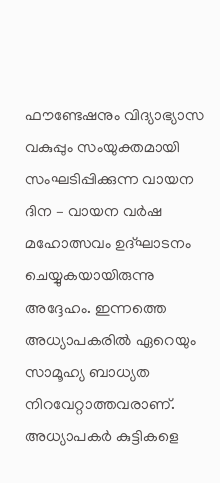ഫൗണ്ടേഷനും വിദ്യാഭ്യാസ വകുപ്പും സംയുക്തമായി സംഘടിപ്പിക്കുന്ന വായന ദിന – വായന വർഷ മഹോത്സവം ഉദ്ഘാടനം ചെയ്യുകയായിരുന്നു അദ്ദേഹം. ഇന്നത്തെ അധ്യാപകരിൽ ഏറെയും സാമൂഹ്യ ബാധ്യത നിറവേറ്റാത്തവരാണ്. അധ്യാപകർ കുട്ടികളെ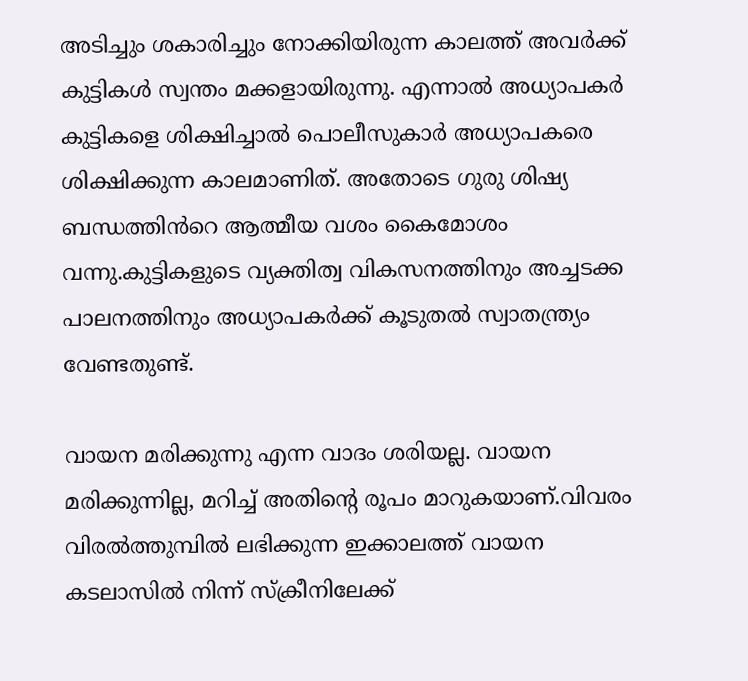അടിച്ചും ശകാരിച്ചും നോക്കിയിരുന്ന കാലത്ത് അവർക്ക് കുട്ടികൾ സ്വന്തം മക്കളായിരുന്നു. എന്നാൽ അധ്യാപകർ കുട്ടികളെ ശിക്ഷിച്ചാൽ പൊലീസുകാർ അധ്യാപകരെ ശിക്ഷിക്കുന്ന കാലമാണിത്. അതോടെ ഗുരു ശിഷ്യ ബന്ധത്തിൻറെ ആത്മീയ വശം കൈമോശം വന്നു.കുട്ടികളുടെ വ്യക്തിത്വ വികസനത്തിനും അച്ചടക്ക പാലനത്തിനും അധ്യാപകർക്ക് കൂടുതൽ സ്വാതന്ത്ര്യം വേണ്ടതുണ്ട്.

വായന മരിക്കുന്നു എന്ന വാദം ശരിയല്ല. വായന മരിക്കുന്നില്ല, മറിച്ച് അതിന്റെ രൂപം മാറുകയാണ്.വിവരം വിരൽത്തുമ്പിൽ ലഭിക്കുന്ന ഇക്കാലത്ത് വായന കടലാസിൽ നിന്ന് സ്ക്രീനിലേക്ക്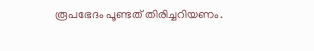രൂപഭേദം പൂണ്ടത് തിരിച്ചറിയണം.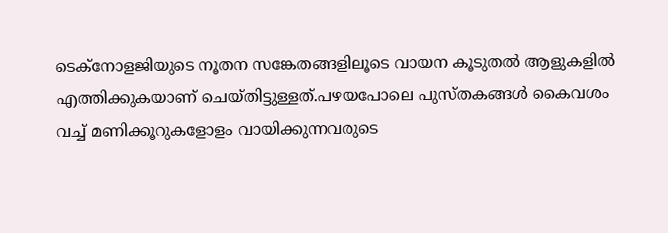ടെക്‌നോളജിയുടെ നൂതന സങ്കേതങ്ങളിലൂടെ വായന കൂടുതൽ ആളുകളിൽ എത്തിക്കുകയാണ് ചെയ്തിട്ടുള്ളത്.പഴയപോലെ പുസ്തകങ്ങൾ കൈവശം വച്ച് മണിക്കൂറുകളോളം വായിക്കുന്നവരുടെ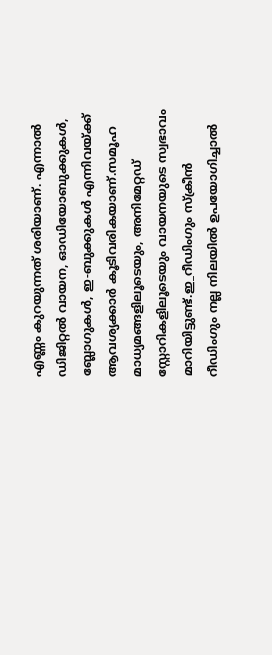എണ്ണം കുറയുന്നത് ശരിയാണ്. എന്നാൽ ഡിജിറ്റൽ വായന, ഓഡിയോബുക്കുകൾ, ബ്ലോഗുകൾ, ഇ-ബുക്കുകൾ എന്നിവയ്ക്ക് ആവശ്യക്കാർ കൂടിവരികയാണ്.സമൂഹ മാധ്യമങ്ങളിലൂടെയും, അനിമേറ്റഡ് സ്റ്റോറികളിലൂടെയും വായനയുടെ സ്വഭാവം മാറിയിട്ടുണ്ട്.ഇ_റീഡിംഗും സ്ക്രീൻ റീഡിംഗും നല്ല നിലയിൽ ഉപയോഗിച്ചാൽ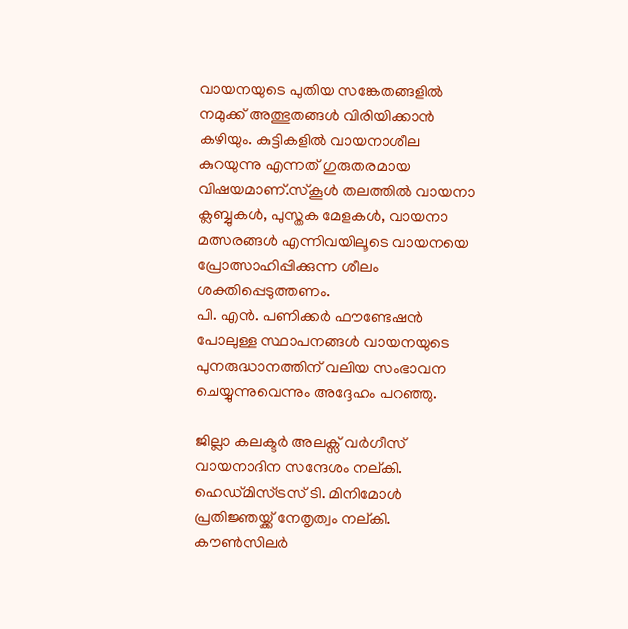വായനയുടെ പുതിയ സങ്കേതങ്ങളിൽ നമുക്ക് അത്ഭുതങ്ങൾ വിരിയിക്കാൻ കഴിയും. കുട്ടികളിൽ വായനാശീല കുറയുന്നു എന്നത് ഗുരുതരമായ വിഷയമാണ്.സ്കൂൾ തലത്തിൽ വായനാ ക്ലബ്ബുകൾ, പുസ്തക മേളകൾ, വായനാ മത്സരങ്ങൾ എന്നിവയിലൂടെ വായനയെ പ്രോത്സാഹിപ്പിക്കുന്ന ശീലം ശക്തിപ്പെടുത്തണം.
പി. എൻ. പണിക്കർ ഫൗണ്ടേഷൻ പോലുള്ള സ്ഥാപനങ്ങൾ വായനയുടെ പുനരുദ്ധാനത്തിന് വലിയ സംഭാവന ചെയ്യുന്നുവെന്നും അദ്ദേഹം പറഞ്ഞു.

ജില്ലാ കലക്ടർ അലക്സ് വർഗീസ് വായനാദിന സന്ദേശം നല്കി. ഹെഡ്മിസ്ട്രസ് ടി. മിനിമോൾ പ്രതിജ്ഞയ്ക്ക് നേതൃത്വം നല്കി. കൗൺസിലർ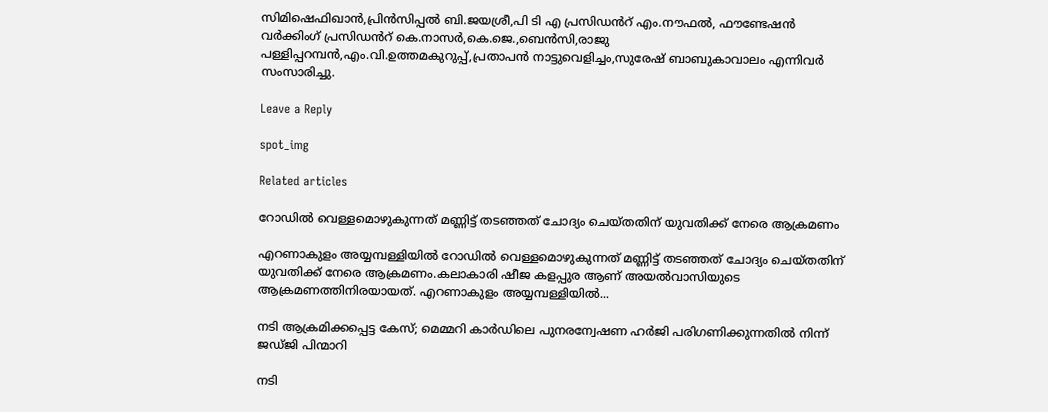സിമിഷെഫിഖാൻ,പ്രിൻസിപ്പൽ ബി.ജയശ്രീ,പി ടി എ പ്രസിഡൻറ് എം.നൗഫൽ, ഫൗണ്ടേഷൻ വർക്കിംഗ് പ്രസിഡൻറ് കെ.നാസർ,കെ.ജെ.,ബെൻസി,രാജു പള്ളിപ്പറമ്പൻ,എം.വി.ഉത്തമകുറുപ്പ്,പ്രതാപൻ നാട്ടുവെളിച്ചം,സുരേഷ് ബാബുകാവാലം എന്നിവർ സംസാരിച്ചു.

Leave a Reply

spot_img

Related articles

റോഡില്‍ വെള്ളമൊഴുകുന്നത് മണ്ണിട്ട് തടഞ്ഞത് ചോദ്യം ചെയ്തതിന് യുവതിക്ക് നേരെ ആക്രമണം

എറണാകുളം അയ്യമ്പള്ളിയില്‍ റോഡില്‍ വെള്ളമൊഴുകുന്നത് മണ്ണിട്ട് തടഞ്ഞത് ചോദ്യം ചെയ്തതിന് യുവതിക്ക് നേരെ ആക്രമണം.കലാകാരി ഷീജ കളപ്പുര ആണ് അയല്‍വാസിയുടെ ആക്രമണത്തിനിരയായത്. എറണാകുളം അയ്യമ്പള്ളിയില്‍...

നടി ആക്രമിക്കപ്പെട്ട കേസ്; മെമ്മറി കാര്‍ഡിലെ പുനരന്വേഷണ ഹര്‍ജി പരിഗണിക്കുന്നതില്‍ നിന്ന് ജഡ്ജി പിന്മാറി

നടി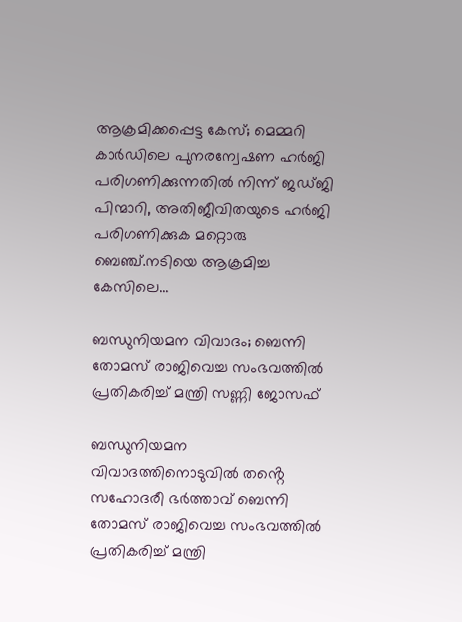ആക്രമിക്കപ്പെട്ട കേസ്; മെമ്മറി കാര്‍ഡിലെ പുനരന്വേഷണ ഹര്‍ജി പരിഗണിക്കുന്നതില്‍ നിന്ന് ജഡ്ജി പിന്മാറി, അതിജീവിതയുടെ ഹർജി പരിഗണിക്കുക മറ്റൊരു ബെഞ്ച്.നടിയെ ആക്രമിച്ച കേസിലെ...

ബന്ധുനിയമന വിവാദം; ബെന്നി തോമസ് രാജിവെച്ച സംഭവത്തിൽ പ്രതികരിച്ച് മന്ത്രി സണ്ണി ജോസഫ്

ബന്ധുനിയമന വിവാദത്തിനൊടുവിൽ തൻ്റെ സഹോദരീ ഭർത്താവ് ബെന്നി തോമസ് രാജിവെച്ച സംഭവത്തിൽ പ്രതികരിച്ച് മന്ത്രി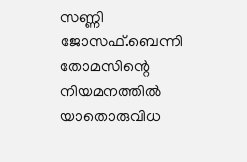സണ്ണി ജോസഫ്.ബെന്നി തോമസിന്റെ നിയമനത്തിൽ യാതൊരുവിധ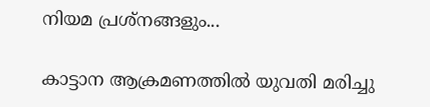നിയമ പ്രശ്നങ്ങളും...

കാട്ടാന ആക്രമണത്തിൽ യുവതി മരിച്ചു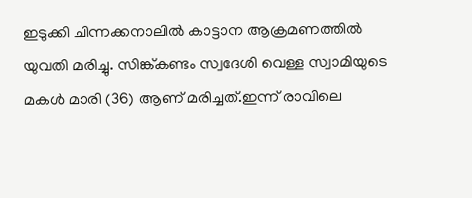ഇടുക്കി ചിന്നക്കനാലിൽ കാട്ടാന ആക്രമണത്തിൽ യുവതി മരിച്ചു. സിങ്ക്കണ്ടം സ്വദേശി വെള്ള സ്വാമിയുടെ മകൾ മാരി (36) ആണ് മരിച്ചത്.ഇന്ന് രാവിലെ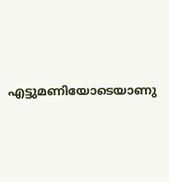എട്ടുമണിയോടെയാണു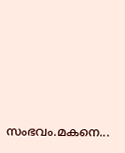സംഭവം.മകനെ...